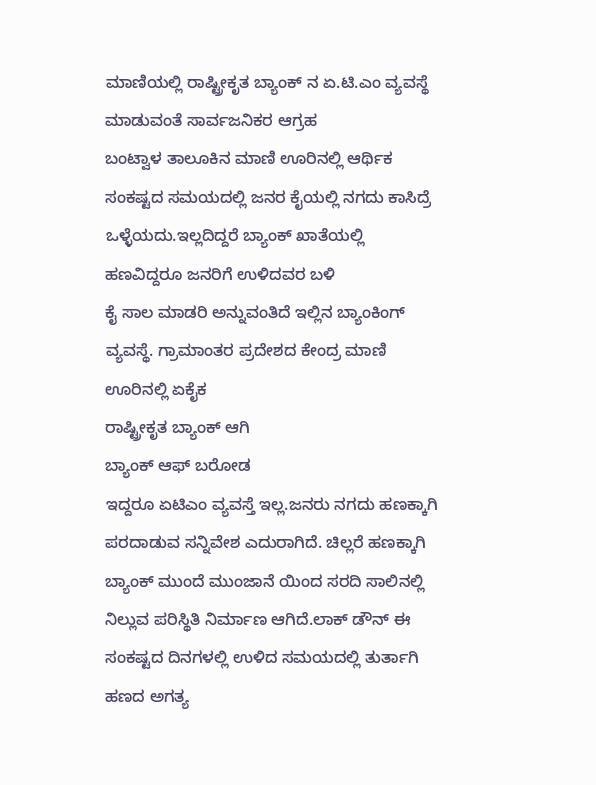ಮಾಣಿಯಲ್ಲಿ ರಾಷ್ಟ್ರೀಕೃತ ಬ್ಯಾಂಕ್ ನ ಏ.ಟಿ.ಎಂ ವ್ಯವಸ್ಥೆ ಮಾಡುವಂತೆ ಸಾರ್ವಜನಿಕರ ಆಗ್ರಹ
ಬಂಟ್ವಾಳ ತಾಲೂಕಿನ ಮಾಣಿ ಊರಿನಲ್ಲಿ ಆರ್ಥಿಕ ಸಂಕಷ್ಟದ ಸಮಯದಲ್ಲಿ ಜನರ ಕೈಯಲ್ಲಿ ನಗದು ಕಾಸಿದ್ರೆ ಒಳ್ಳೆಯದು.ಇಲ್ಲದಿದ್ದರೆ ಬ್ಯಾಂಕ್ ಖಾತೆಯಲ್ಲಿ ಹಣವಿದ್ದರೂ ಜನರಿಗೆ ಉಳಿದವರ ಬಳಿ
ಕೈ ಸಾಲ ಮಾಡರಿ ಅನ್ನುವಂತಿದೆ ಇಲ್ಲಿನ ಬ್ಯಾಂಕಿಂಗ್ ವ್ಯವಸ್ಥೆ. ಗ್ರಾಮಾಂತರ ಪ್ರದೇಶದ ಕೇಂದ್ರ ಮಾಣಿ ಊರಿನಲ್ಲಿ ಏಕೈಕ
ರಾಷ್ಟ್ರೀಕೃತ ಬ್ಯಾಂಕ್ ಆಗಿ
ಬ್ಯಾಂಕ್ ಆಫ್ ಬರೋಡ
ಇದ್ದರೂ ಏಟಿಎಂ ವ್ಯವಸ್ತೆ ಇಲ್ಲ.ಜನರು ನಗದು ಹಣಕ್ಕಾಗಿ ಪರದಾಡುವ ಸನ್ನಿವೇಶ ಎದುರಾಗಿದೆ. ಚಿಲ್ಲರೆ ಹಣಕ್ಕಾಗಿ ಬ್ಯಾಂಕ್ ಮುಂದೆ ಮುಂಜಾನೆ ಯಿಂದ ಸರದಿ ಸಾಲಿನಲ್ಲಿ ನಿಲ್ಲುವ ಪರಿಸ್ಥಿತಿ ನಿರ್ಮಾಣ ಆಗಿದೆ.ಲಾಕ್ ಡೌನ್ ಈ ಸಂಕಷ್ಟದ ದಿನಗಳಲ್ಲಿ ಉಳಿದ ಸಮಯದಲ್ಲಿ ತುರ್ತಾಗಿ ಹಣದ ಅಗತ್ಯ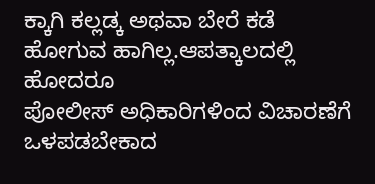ಕ್ಕಾಗಿ ಕಲ್ಲಡ್ಕ ಅಥವಾ ಬೇರೆ ಕಡೆ ಹೋಗುವ ಹಾಗಿಲ್ಲ.ಆಪತ್ಕಾಲದಲ್ಲಿ ಹೋದರೂ
ಪೋಲೀಸ್ ಅಧಿಕಾರಿಗಳಿಂದ ವಿಚಾರಣೆಗೆ ಒಳಪಡಬೇಕಾದ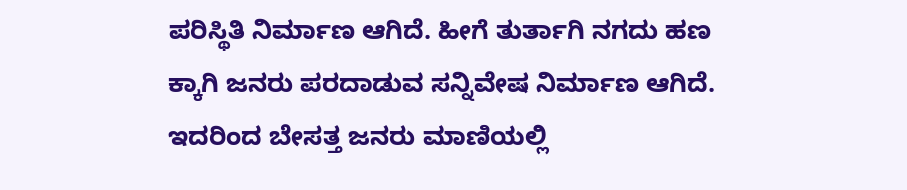ಪರಿಸ್ಥಿತಿ ನಿರ್ಮಾಣ ಆಗಿದೆ. ಹೀಗೆ ತುರ್ತಾಗಿ ನಗದು ಹಣ ಕ್ಕಾಗಿ ಜನರು ಪರದಾಡುವ ಸನ್ನಿವೇಷ ನಿರ್ಮಾಣ ಆಗಿದೆ. ಇದರಿಂದ ಬೇಸತ್ತ ಜನರು ಮಾಣಿಯಲ್ಲಿ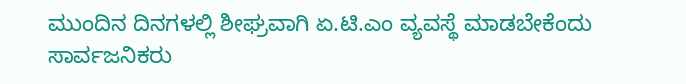ಮುಂದಿನ ದಿನಗಳಲ್ಲಿ ಶೀಘ್ರವಾಗಿ ಏ.ಟಿ.ಎಂ ವ್ಯವಸ್ಥೆ ಮಾಡಬೇಕೆಂದು ಸಾರ್ವಜನಿಕರು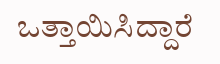ಒತ್ತಾಯಿಸಿದ್ದಾರೆ